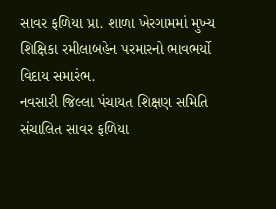સાવર ફળિયા પ્રા. શાળા ખેરગામમાં મુખ્ય શિક્ષિકા રમીલાબહેન પરમારનો ભાવભર્યો વિદાય સમારંભ.
નવસારી જિલ્લા પંચાયત શિક્ષણ સમિતિ સંચાલિત સાવર ફળિયા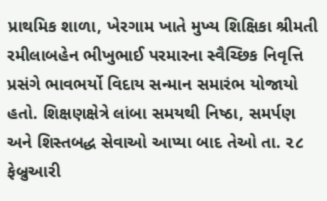પ્રાથમિક શાળા, ખેરગામ ખાતે મુખ્ય શિક્ષિકા શ્રીમતી રમીલાબહેન ભીખુભાઈ પરમારના સ્વૈચ્છિક નિવૃત્તિ પ્રસંગે ભાવભર્યો વિદાય સન્માન સમારંભ યોજાયો હતો. શિક્ષણક્ષેત્રે લાંબા સમયથી નિષ્ઠા, સમર્પણ અને શિસ્તબદ્ધ સેવાઓ આપ્યા બાદ તેઓ તા. ૨૮ ફેબ્રુઆરી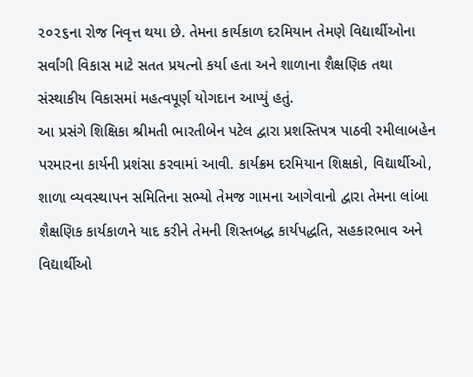૨૦૨૬ના રોજ નિવૃત્ત થયા છે. તેમના કાર્યકાળ દરમિયાન તેમણે વિદ્યાર્થીઓના સર્વાંગી વિકાસ માટે સતત પ્રયત્નો કર્યા હતા અને શાળાના શૈક્ષણિક તથા સંસ્થાકીય વિકાસમાં મહત્વપૂર્ણ યોગદાન આપ્યું હતું.
આ પ્રસંગે શિક્ષિકા શ્રીમતી ભારતીબેન પટેલ દ્વારા પ્રશસ્તિપત્ર પાઠવી રમીલાબહેન પરમારના કાર્યની પ્રશંસા કરવામાં આવી. કાર્યક્રમ દરમિયાન શિક્ષકો, વિદ્યાર્થીઓ, શાળા વ્યવસ્થાપન સમિતિના સભ્યો તેમજ ગામના આગેવાનો દ્વારા તેમના લાંબા શૈક્ષણિક કાર્યકાળને યાદ કરીને તેમની શિસ્તબદ્ધ કાર્યપદ્ધતિ, સહકારભાવ અને વિદ્યાર્થીઓ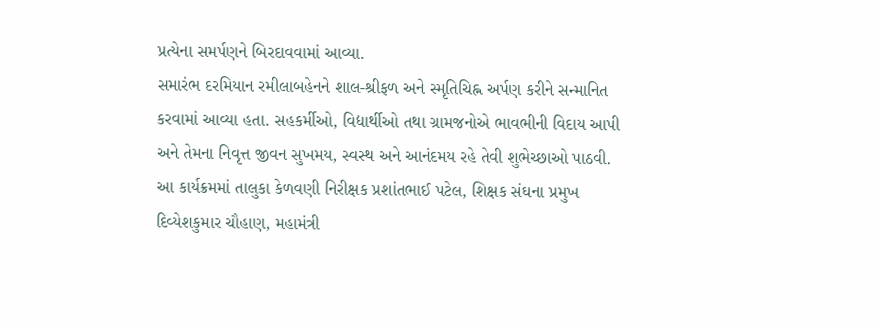પ્રત્યેના સમર્પણને બિરદાવવામાં આવ્યા.
સમારંભ દરમિયાન રમીલાબહેનને શાલ-શ્રીફળ અને સ્મૃતિચિહ્ન અર્પણ કરીને સન્માનિત કરવામાં આવ્યા હતા. સહકર્મીઓ, વિદ્યાર્થીઓ તથા ગ્રામજનોએ ભાવભીની વિદાય આપી અને તેમના નિવૃત્ત જીવન સુખમય, સ્વસ્થ અને આનંદમય રહે તેવી શુભેચ્છાઓ પાઠવી.
આ કાર્યક્રમમાં તાલુકા કેળવણી નિરીક્ષક પ્રશાંતભાઈ પટેલ, શિક્ષક સંઘના પ્રમુખ દિવ્યેશકુમાર ચૌહાણ, મહામંત્રી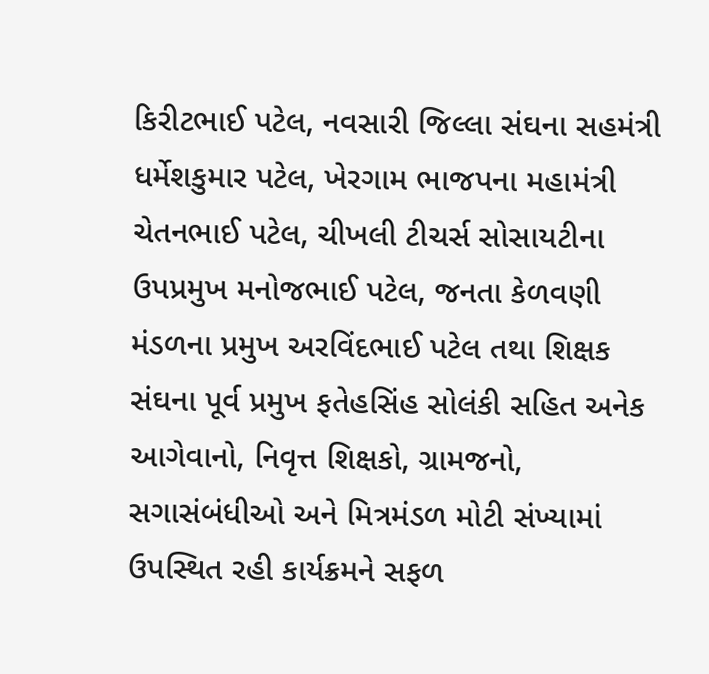કિરીટભાઈ પટેલ, નવસારી જિલ્લા સંઘના સહમંત્રી ધર્મેશકુમાર પટેલ, ખેરગામ ભાજપના મહામંત્રી ચેતનભાઈ પટેલ, ચીખલી ટીચર્સ સોસાયટીના ઉપપ્રમુખ મનોજભાઈ પટેલ, જનતા કેળવણી મંડળના પ્રમુખ અરવિંદભાઈ પટેલ તથા શિક્ષક સંઘના પૂર્વ પ્રમુખ ફતેહસિંહ સોલંકી સહિત અનેક આગેવાનો, નિવૃત્ત શિક્ષકો, ગ્રામજનો, સગાસંબંધીઓ અને મિત્રમંડળ મોટી સંખ્યામાં ઉપસ્થિત રહી કાર્યક્રમને સફળ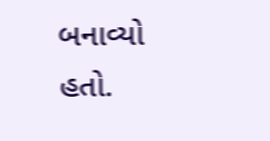બનાવ્યો હતો.